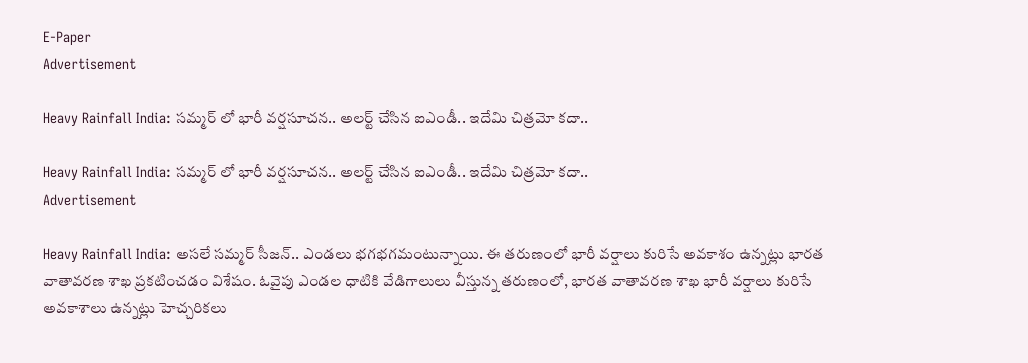E-Paper
Advertisement

Heavy Rainfall India: సమ్మర్ లో భారీ వర్షసూచన.. అలర్ట్ చేసిన ఐఎండీ.. ఇదేమి చిత్రమో కదా..

Heavy Rainfall India: సమ్మర్ లో భారీ వర్షసూచన.. అలర్ట్ చేసిన ఐఎండీ.. ఇదేమి చిత్రమో కదా..
Advertisement

Heavy Rainfall India: అసలే సమ్మర్ సీజన్.. ఎండలు భగభగమంటున్నాయి. ఈ తరుణంలో భారీ వర్షాలు కురిసే అవకాశం ఉన్నట్లు భారత వాతావరణ శాఖ ప్రకటించడం విశేషం. ఓవైపు ఎండల ధాటికి వేడిగాలులు వీస్తున్న తరుణంలో, భారత వాతావరణ శాఖ భారీ వర్షాలు కురిసే అవకాశాలు ఉన్నట్లు హెచ్చరికలు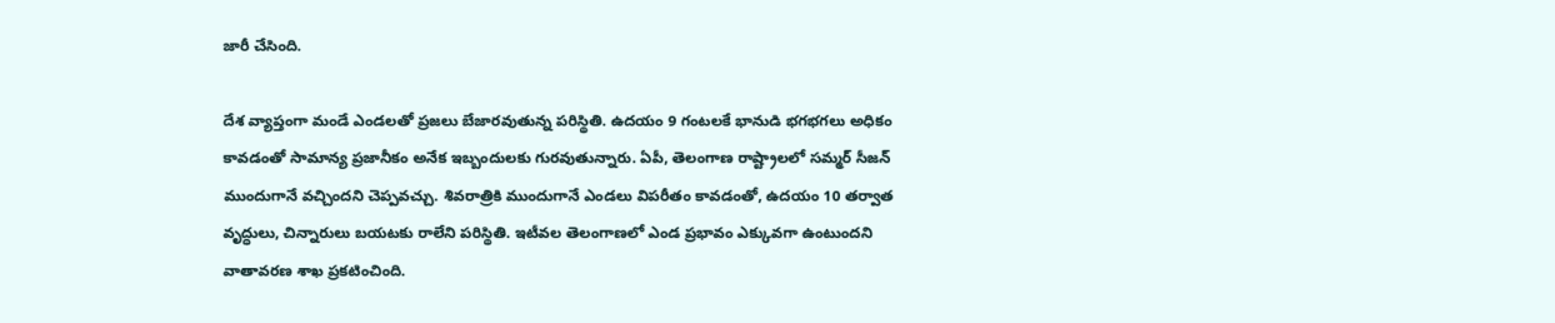జారీ చేసింది.

దేశ వ్యాప్తంగా మండే ఎండలతో ప్రజలు బేజారవుతున్న పరిస్థితి. ఉదయం 9 గంటలకే భానుడి భగభగలు అధికం కావడంతో సామాన్య ప్రజానీకం అనేక ఇబ్బందులకు గురవుతున్నారు. ఏపీ, తెలంగాణ రాష్ట్రాలలో సమ్మర్ సీజన్ ముందుగానే వచ్చిందని చెప్పవచ్చు. శివరాత్రికి ముందుగానే ఎండలు విపరీతం కావడంతో, ఉదయం 10 తర్వాత వృద్ధులు, చిన్నారులు బయటకు రాలేని పరిస్థితి. ఇటీవల తెలంగాణలో ఎండ ప్రభావం ఎక్కువగా ఉంటుందని వాతావరణ శాఖ ప్రకటించింది.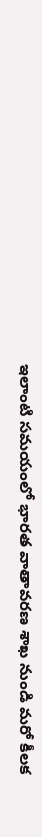ఇలాంటి సమయంలో భారత వాతావరణ శాఖ నుండి మరో కీలక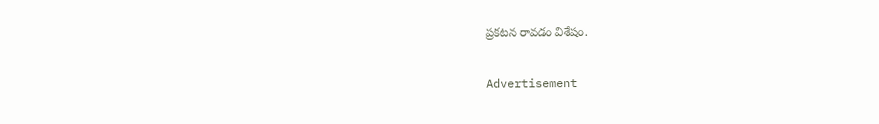ప్రకటన రావడం విశేషం.

Advertisement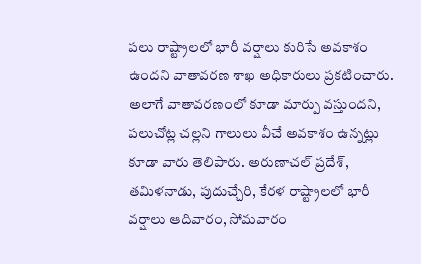పలు రాష్ట్రాలలో భారీ వర్షాలు కురిసే అవకాశం ఉందని వాతావరణ శాఖ అధికారులు ప్రకటించారు. అలాగే వాతావరణంలో కూడా మార్పు వస్తుందని, పలుచోట్ల చల్లని గాలులు వీచే అవకాశం ఉన్నట్లు కూడా వారు తెలిపారు. అరుణాచల్ ప్రదేశ్, తమిళనాడు, పుదుచ్చేరి, కేరళ రాష్ట్రాలలో భారీ వర్షాలు ఆదివారం, సోమవారం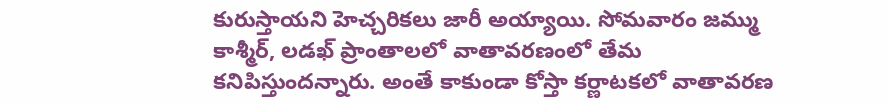కురుస్తాయని హెచ్చరికలు జారీ అయ్యాయి. సోమవారం జమ్ము కాశ్మీర్, లడఖ్ ప్రాంతాలలో వాతావరణంలో తేమ కనిపిస్తుందన్నారు. అంతే కాకుండా కోస్తా కర్ణాటకలో వాతావరణ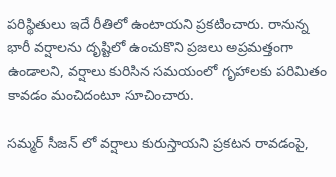పరిస్థితులు ఇదే రీతిలో ఉంటాయని ప్రకటించారు. రానున్న భారీ వర్షాలను దృష్టిలో ఉంచుకొని ప్రజలు అప్రమత్తంగా ఉండాలని, వర్షాలు కురిసిన సమయంలో గృహాలకు పరిమితం కావడం మంచిదంటూ సూచించారు.

సమ్మర్ సీజన్ లో వర్షాలు కురుస్తాయని ప్రకటన రావడంపై,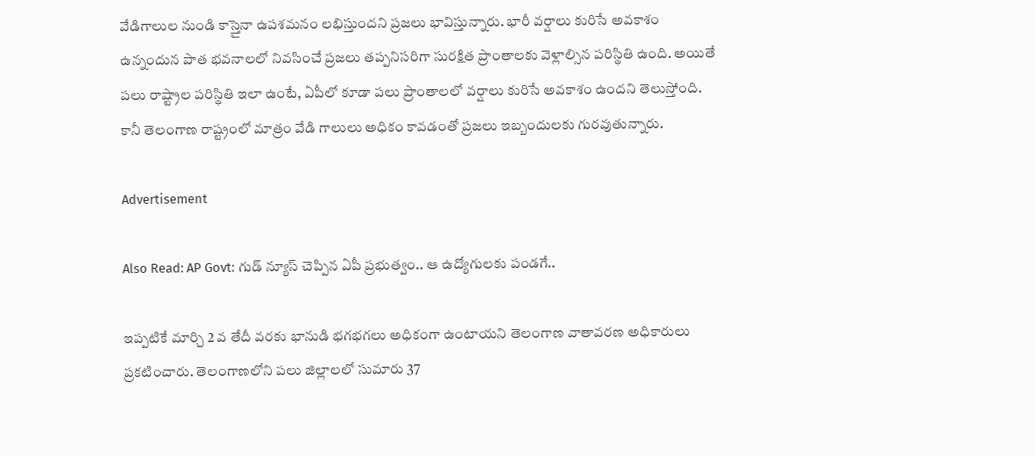వేడిగాలుల నుండి కాస్తైనా ఉపశమనం లభిస్తుందని ప్రజలు భావిస్తున్నారు. భారీ వర్షాలు కురిసే అవకాశం ఉన్నందున పాత భవనాలలో నివసించే ప్రజలు తప్పనిసరిగా సురక్షిత ప్రాంతాలకు వెళ్లాల్సిన పరిస్థితి ఉంది. అయితే పలు రాష్ట్రాల పరిస్థితి ఇలా ఉంటే, ఏపీలో కూడా పలు ప్రాంతాలలో వర్షాలు కురిసే అవకాశం ఉందని తెలుస్తోంది. కానీ తెలంగాణ రాష్ట్రంలో మాత్రం వేడి గాలులు అధికం కావడంతో ప్రజలు ఇబ్బందులకు గురవుతున్నారు.

Advertisement

Also Read: AP Govt: గుడ్ న్యూస్ చెప్పిన ఏపీ ప్రభుత్వం.. ఆ ఉద్యోగులకు పండగే..

ఇప్పటికే మార్చి 2 వ తేదీ వరకు భానుడి భగభగలు అధికంగా ఉంటాయని తెలంగాణ వాతావరణ అధికారులు ప్రకటించారు. తెలంగాణలోని పలు జిల్లాలలో సుమారు 37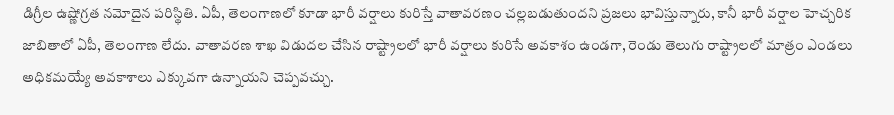డిగ్రీల ఉష్ణోగ్రత నమోదైన పరిస్థితి. ఏపీ, తెలంగాణలో కూడా భారీ వర్షాలు కురిస్తే వాతావరణం చల్లబడుతుందని ప్రజలు భావిస్తున్నారు, కానీ భారీ వర్షాల హెచ్చరిక జాబితాలో ఏపీ, తెలంగాణ లేదు. వాతావరణ శాఖ విడుదల చేసిన రాష్ట్రాలలో భారీ వర్షాలు కురిసే అవకాశం ఉండగా, రెండు తెలుగు రాష్ట్రాలలో మాత్రం ఎండలు అధికమయ్యే అవకాశాలు ఎక్కువగా ఉన్నాయని చెప్పవచ్చు.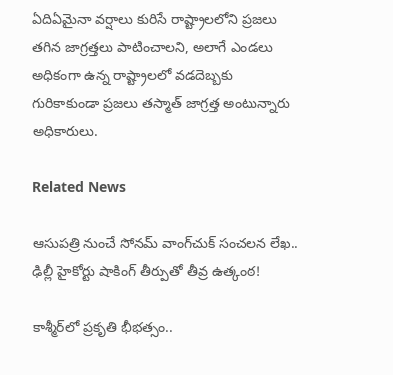ఏదిఏమైనా వర్షాలు కురిసే రాష్ట్రాలలోని ప్రజలు తగిన జాగ్రత్తలు పాటించాలని, అలాగే ఎండలు అధికంగా ఉన్న రాష్ట్రాలలో వడదెబ్బకు గురికాకుండా ప్రజలు తస్మాత్ జాగ్రత్త అంటున్నారు అధికారులు.

Related News

ఆసుపత్రి నుంచే సోనమ్ వాంగ్‌చుక్ సంచలన లేఖ.. ఢిల్లీ హైకోర్టు షాకింగ్ తీర్పుతో తీవ్ర ఉత్కంఠ!

కాశ్మీర్‌లో ప్రకృతి భీభత్సం..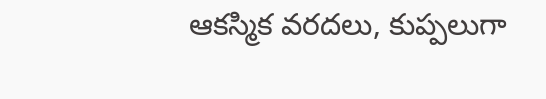ఆకస్మిక వరదలు, కుప్పలుగా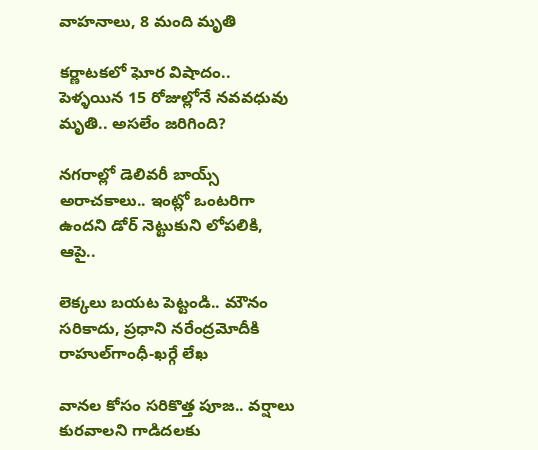వాహనాలు, 8 మంది మృతి

కర్ణాటకలో ఘోర విషాదం.. పెళ్ళయిన 15 రోజుల్లోనే నవవధువు మృతి.. అసలేం జరిగింది?

నగరాల్లో డెలివరీ బాయ్స్ అరాచకాలు.. ఇంట్లో ఒంటరిగా ఉందని డోర్ నెట్టుకుని లోపలికి, ఆపై..

లెక్కలు బయట పెట్టండి.. మౌనం సరికాదు, ప్రధాని నరేంద్రమోదీకి రాహుల్‌‌గాంధీ-ఖర్గే లేఖ

వానల కోసం సరికొత్త పూజ.. వర్షాలు కురవాలని గాడిదలకు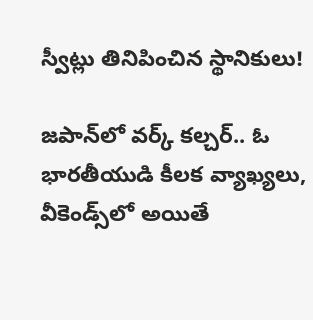స్వీట్లు తినిపించిన స్థానికులు!

జపాన్‌లో వర్క్ కల్చర్.. ఓ భారతీయుడి కీలక వ్యాఖ్యలు, వీకెండ్స్‌లో అయితే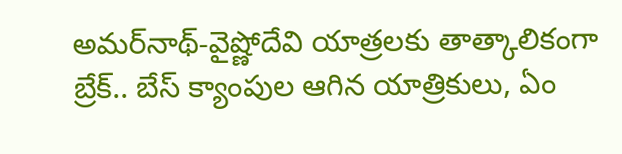అమర్‌నాథ్-వైష్ణోదేవి యాత్రలకు తాత్కాలికంగా బ్రేక్.. బేస్ క్యాంపుల ఆగిన యాత్రికులు, ఏం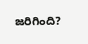జరిగింది?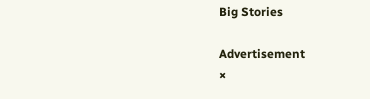Big Stories

Advertisement
×